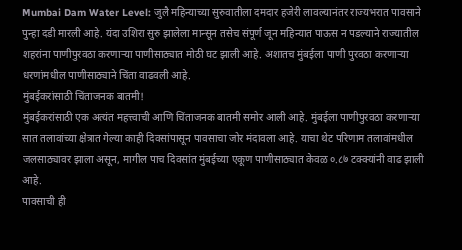Mumbai Dam Water Level: जुलै महिन्याच्या सुरुवातीला दमदार हजेरी लावल्यानंतर राज्यभरात पावसाने पुन्हा दडी मारली आहे. यंदा उशिरा सुरु झालेला मान्सून तसेच संपूर्ण जून महिन्यात पाऊस न पडल्याने राज्यातील शहरांना पाणीपुरवठा करणाऱ्या पाणीसाठ्यात मोठी घट झाली आहे. अशातच मुंबईला पाणी पुरवठा करणाऱ्या धरणांमधील पाणीसाठ्याने चिंता वाढवली आहे.
मुंबईकरांसाठी चिंताजनक बातमी!
मुंबईकरांसाठी एक अत्यंत महत्त्वाची आणि चिंताजनक बातमी समोर आली आहे. मुंबईला पाणीपुरवठा करणाऱ्या सात तलावांच्या क्षेत्रात गेल्या काही दिवसांपासून पावसाचा जोर मंदावला आहे. याचा थेट परिणाम तलावांमधील जलसाठ्यावर झाला असून, मागील पाच दिवसांत मुंबईच्या एकूण पाणीसाठ्यात केवळ ०.८७ टक्क्यांनी वाढ झाली आहे.
पावसाची ही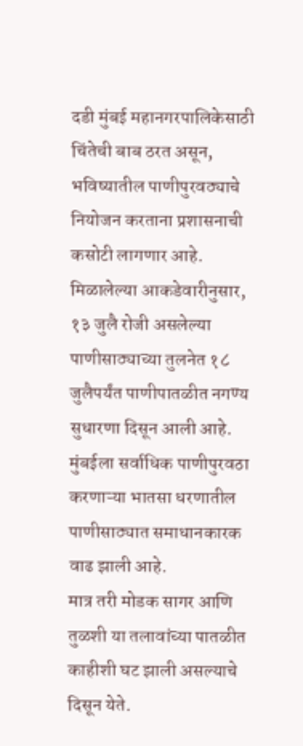दडी मुंबई महानगरपालिकेसाठी चिंतेची बाब ठरत असून, भविष्यातील पाणीपुरवठ्याचे नियोजन करताना प्रशासनाची कसोटी लागणार आहे. मिळालेल्या आकडेवारीनुसार, १३ जुलै रोजी असलेल्या पाणीसाठ्याच्या तुलनेत १८ जुलैपर्यंत पाणीपातळीत नगण्य सुधारणा दिसून आली आहे. मुंबईला सर्वाधिक पाणीपुरवठा करणाऱ्या भातसा धरणातील पाणीसाठ्यात समाधानकारक वाढ झाली आहे.
मात्र तरी मोडक सागर आणि तुळशी या तलावांच्या पातळीत काहीशी घट झाली असल्याचे दिसून येते.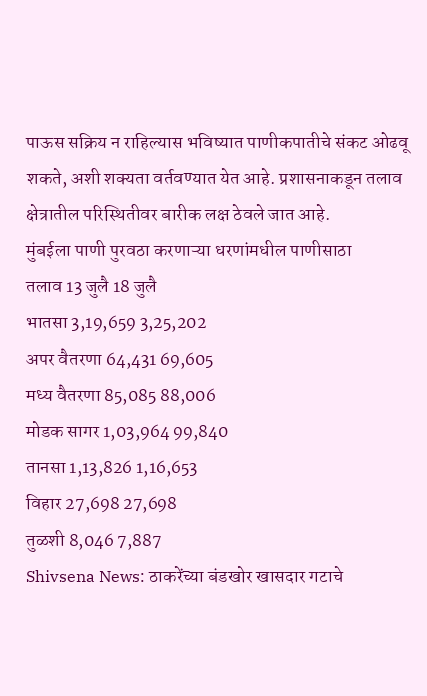पाऊस सक्रिय न राहिल्यास भविष्यात पाणीकपातीचे संकट ओढवू शकते, अशी शक्यता वर्तवण्यात येत आहे. प्रशासनाकडून तलाव क्षेत्रातील परिस्थितीवर बारीक लक्ष ठेवले जात आहे.
मुंबईला पाणी पुरवठा करणाऱ्या धरणांमधील पाणीसाठा
तलाव 13 जुलै 18 जुलै
भातसा 3,19,659 3,25,202
अपर वैतरणा 64,431 69,605
मध्य वैतरणा 85,085 88,006
मोडक सागर 1,03,964 99,840
तानसा 1,13,826 1,16,653
विहार 27,698 27,698
तुळशी 8,046 7,887
Shivsena News: ठाकरेंच्या बंडखोर खासदार गटाचे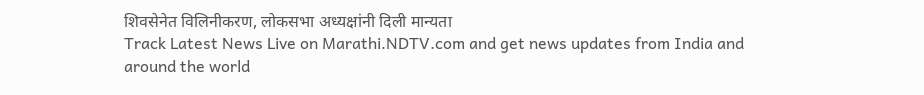शिवसेनेत विलिनीकरण, लोकसभा अध्यक्षांनी दिली मान्यता
Track Latest News Live on Marathi.NDTV.com and get news updates from India and around the world